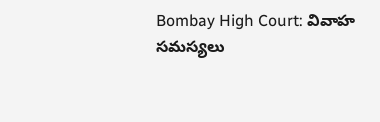Bombay High Court: వివాహ సమస్యలు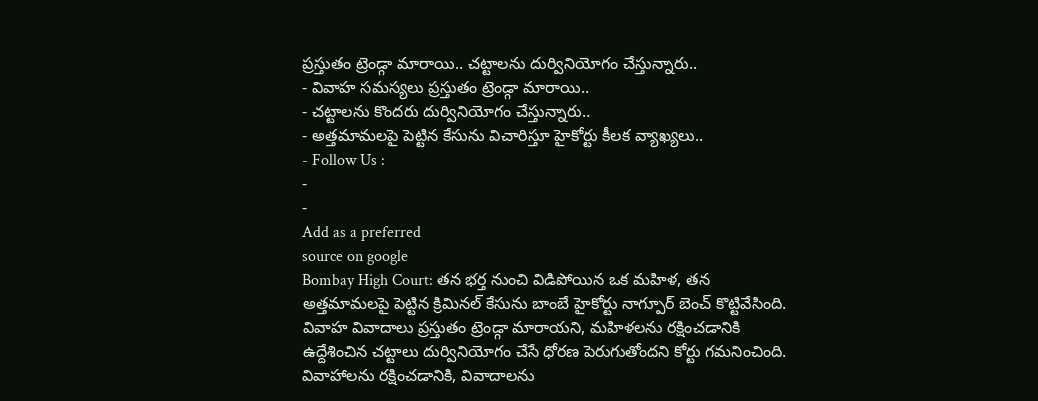ప్రస్తుతం ట్రెండ్గా మారాయి.. చట్టాలను దుర్వినియోగం చేస్తున్నారు..
- వివాహ సమస్యలు ప్రస్తుతం ట్రెండ్గా మారాయి..
- చట్టాలను కొందరు దుర్వినియోగం చేస్తున్నారు..
- అత్తమామలపై పెట్టిన కేసును విచారిస్తూ హైకోర్టు కీలక వ్యాఖ్యలు..
- Follow Us :
-
-
Add as a preferred
source on google
Bombay High Court: తన భర్త నుంచి విడిపోయిన ఒక మహిళ, తన అత్తమామలపై పెట్టిన క్రిమినల్ కేసును బాంబే హైకోర్టు నాగ్పూర్ బెంచ్ కొట్టివేసింది. వివాహ వివాదాలు ప్రస్తుతం ట్రెండ్గా మారాయని, మహిళలను రక్షించడానికి ఉద్దేశించిన చట్టాలు దుర్వినియోగం చేసే ధోరణ పెరుగుతోందని కోర్టు గమనించింది. వివాహాలను రక్షించడానికి, వివాదాలను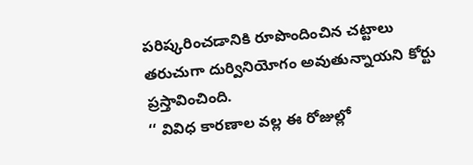పరిష్కరించడానికి రూపొందించిన చట్టాలు తరుచుగా దుర్వినియోగం అవుతున్నాయని కోర్టు ప్రస్తావించింది.
‘‘ వివిధ కారణాల వల్ల ఈ రోజుల్లో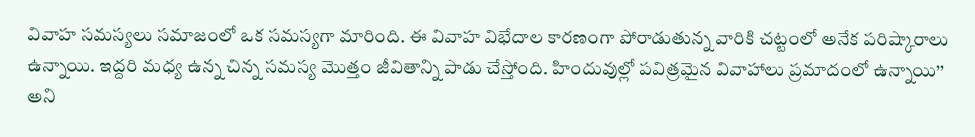వివాహ సమస్యలు సమాజంలో ఒక సమస్యగా మారింది. ఈ వివాహ విభేదాల కారణంగా పోరాడుతున్న వారికి చట్టంలో అనేక పరిష్కారాలు ఉన్నాయి. ఇద్దరి మధ్య ఉన్న చిన్న సమస్య మొత్తం జీవితాన్ని పాడు చేస్తోంది. హిందువుల్లో పవిత్రమైన వివాహాలు ప్రమాదంలో ఉన్నాయి’’ అని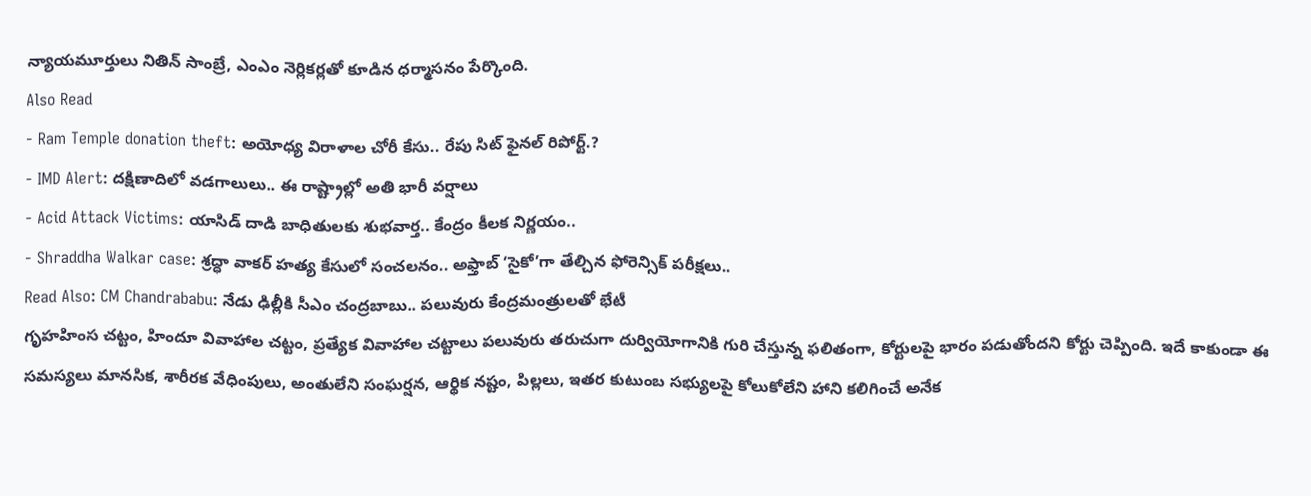న్యాయమూర్తులు నితిన్ సాంబ్రే, ఎంఎం నెర్లికర్లతో కూడిన ధర్మాసనం పేర్కొంది.
Also Read
- Ram Temple donation theft: అయోధ్య విరాళాల చోరీ కేసు.. రేపు సిట్ ఫైనల్ రిపోర్ట్.?
- IMD Alert: దక్షిణాదిలో వడగాలులు.. ఈ రాష్ట్రాల్లో అతి భారీ వర్షాలు
- Acid Attack Victims: యాసిడ్ దాడి బాధితులకు శుభవార్త.. కేంద్రం కీలక నిర్ణయం..
- Shraddha Walkar case: శ్రద్ధా వాకర్ హత్య కేసులో సంచలనం.. అఫ్తాబ్ ‘సైకో’గా తేల్చిన ఫోరెన్సిక్ పరీక్షలు..
Read Also: CM Chandrababu: నేడు ఢిల్లీకి సీఎం చంద్రబాబు.. పలువురు కేంద్రమంత్రులతో భేటీ
గృహహింస చట్టం, హిందూ వివాహాల చట్టం, ప్రత్యేక వివాహాల చట్టాలు పలువురు తరుచుగా దుర్వియోగానికి గురి చేస్తున్న ఫలితంగా, కోర్టులపై భారం పడుతోందని కోర్టు చెప్పింది. ఇదే కాకుండా ఈ సమస్యలు మానసిక, శారీరక వేధింపులు, అంతులేని సంఘర్షన, ఆర్థిక నష్టం, పిల్లలు, ఇతర కుటుంబ సభ్యులపై కోలుకోలేని హాని కలిగించే అనేక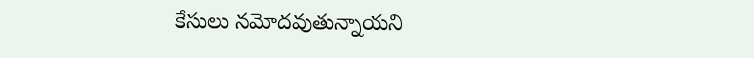కేసులు నమోదవుతున్నాయని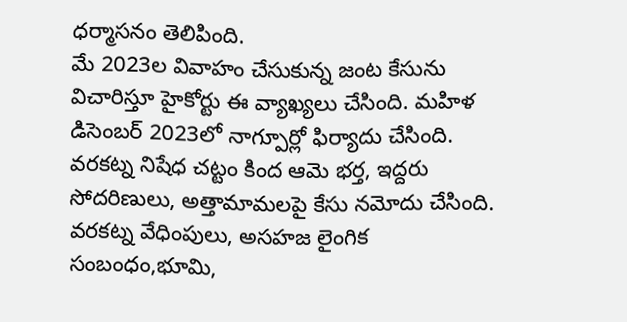ధర్మాసనం తెలిపింది.
మే 2023ల వివాహం చేసుకున్న జంట కేసును విచారిస్తూ హైకోర్టు ఈ వ్యాఖ్యలు చేసింది. మహిళ డిసెంబర్ 2023లో నాగ్పూర్లో ఫిర్యాదు చేసింది. వరకట్న నిషేధ చట్టం కింద ఆమె భర్త, ఇద్దరు సోదరిణులు, అత్తామామలపై కేసు నమోదు చేసింది. వరకట్న వేధింపులు, అసహజ లైంగిక సంబంధం,భూమి,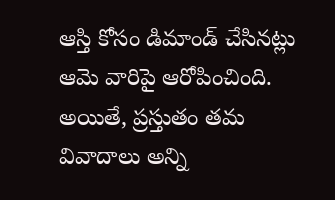ఆస్తి కోసం డిమాండ్ చేసినట్లు ఆమె వారిపై ఆరోపించింది. అయితే, ప్రస్తుతం తమ వివాదాలు అన్ని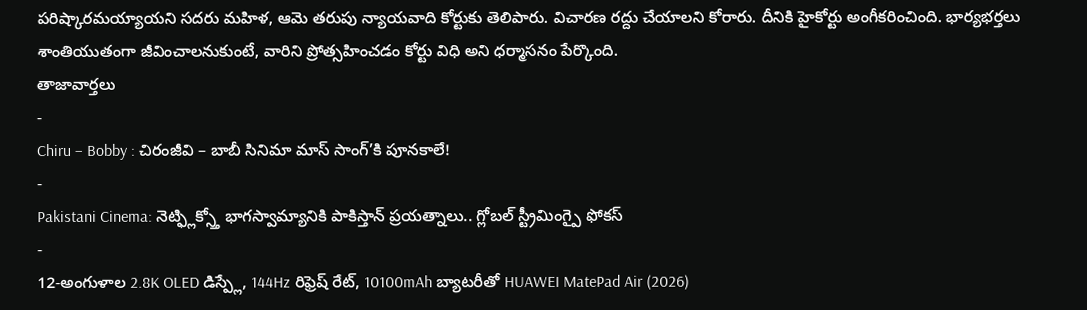పరిష్కారమయ్యాయని సదరు మహిళ, ఆమె తరుపు న్యాయవాది కోర్టుకు తెలిపారు. విచారణ రద్దు చేయాలని కోరారు. దీనికి హైకోర్టు అంగీకరించింది. భార్యభర్తలు శాంతియుతంగా జీవించాలనుకుంటే, వారిని ప్రోత్సహించడం కోర్టు విధి అని ధర్మాసనం పేర్కొంది.
తాజావార్తలు
-
Chiru – Bobby : చిరంజీవి – బాబీ సినిమా మాస్ సాంగ్’కి పూనకాలే!
-
Pakistani Cinema: నెట్ఫ్లిక్స్తో భాగస్వామ్యానికి పాకిస్తాన్ ప్రయత్నాలు.. గ్లోబల్ స్ట్రీమింగ్పై ఫోకస్
-
12-అంగుళాల 2.8K OLED డిస్ప్లే, 144Hz రిఫ్రెష్ రేట్, 10100mAh బ్యాటరీతో HUAWEI MatePad Air (2026)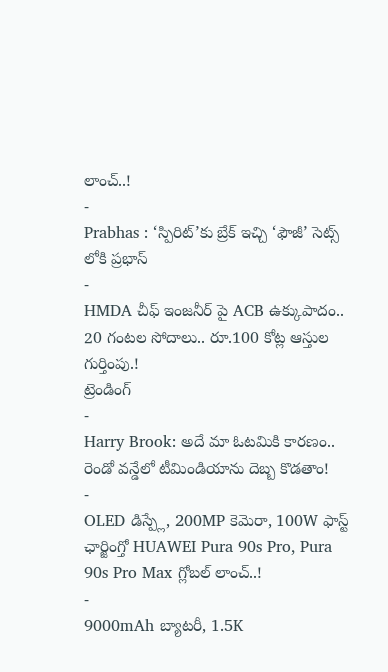లాంచ్..!
-
Prabhas : ‘స్పిరిట్’కు బ్రేక్ ఇచ్చి ‘ఫౌజీ’ సెట్స్ లోకి ప్రభాస్
-
HMDA చీఫ్ ఇంజనీర్ పై ACB ఉక్కుపాదం.. 20 గంటల సోదాలు.. రూ.100 కోట్ల ఆస్తుల గుర్తింపు.!
ట్రెండింగ్
-
Harry Brook: అదే మా ఓటమికి కారణం.. రెండో వన్డేలో టీమిండియాను దెబ్బ కొడతాం!
-
OLED డిస్ప్లే, 200MP కెమెరా, 100W ఫాస్ట్ ఛార్జింగ్తో HUAWEI Pura 90s Pro, Pura 90s Pro Max గ్లోబల్ లాంచ్..!
-
9000mAh బ్యాటరీ, 1.5K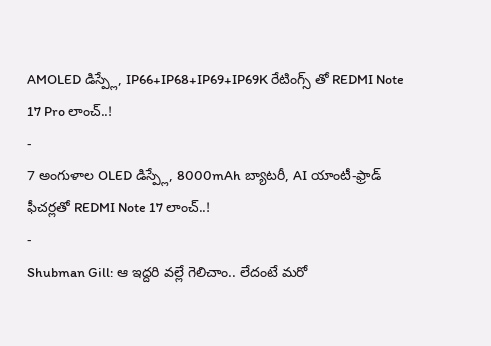AMOLED డిస్ప్లే, IP66+IP68+IP69+IP69K రేటింగ్స్ తో REDMI Note 17 Pro లాంచ్..!
-
7 అంగుళాల OLED డిస్ప్లే, 8000mAh బ్యాటరీ, AI యాంటీ-ఫ్రాడ్ ఫీచర్లతో REDMI Note 17 లాంచ్..!
-
Shubman Gill: ఆ ఇద్దరి వల్లే గెలిచాం.. లేదంటే మరో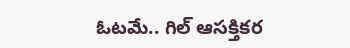ఓటమే.. గిల్ ఆసక్తికర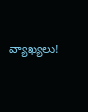వ్యాఖ్యలు!